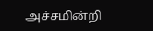அச்சமின்றி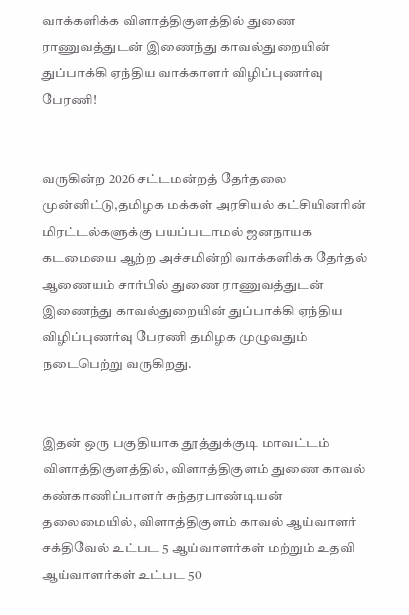வாக்களிக்க விளாத்திகுளத்தில் துணை ராணுவத்துடன் இணைந்து காவல்துறையின் துப்பாக்கி ஏந்திய வாக்காளர் விழிப்புணர்வு பேரணி!


வருகின்ற 2026 சட்டமன்றத் தேர்தலை முன்னிட்டு,தமிழக மக்கள் அரசியல் கட்சியினரின் மிரட்டல்களுக்கு பயப்படாமல் ஜனநாயக கடமையை ஆற்ற அச்சமின்றி வாக்களிக்க தேர்தல் ஆணையம் சார்பில் துணை ராணுவத்துடன் இணைந்து காவல்துறையின் துப்பாக்கி ஏந்திய விழிப்புணர்வு பேரணி தமிழக முழுவதும் நடைபெற்று வருகிறது.


இதன் ஒரு பகுதியாக தூத்துக்குடி மாவட்டம் விளாத்திகுளத்தில், விளாத்திகுளம் துணை காவல் கண்காணிப்பாளர் சுந்தரபாண்டியன் தலைமையில், விளாத்திகுளம் காவல் ஆய்வாளர் சக்திவேல் உட்பட 5 ஆய்வாளர்கள் மற்றும் உதவி ஆய்வாளர்கள் உட்பட 50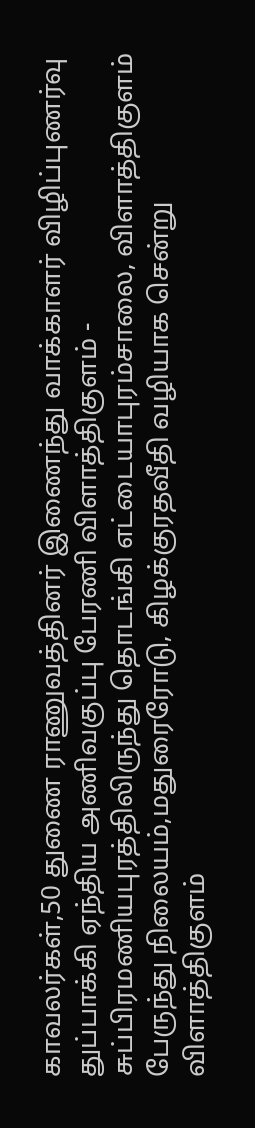காவலர்கள்,50 துணை ராணுவத்தினர் இணைந்து வாக்காளர் விழிப்புணர்வு துப்பாக்கி ஏந்திய அணிவகுப்பு பேரணி விளாத்திகுளம் - சுப்பிரமணியபுரத்திலிருந்து தொடங்கி எட்டையாபுரம்சாலை, விளாத்திகுளம் பேருந்து நிலையம்,மதுரைரோடு, கிழக்குரதவீதி வழியாக சென்று விளாத்திகுளம்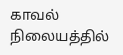காவல் நிலையத்தில்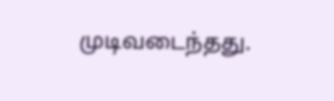முடிவடைந்தது.